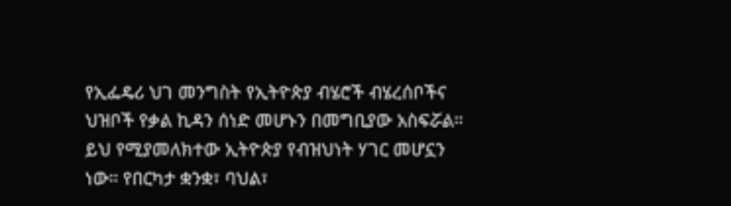የኢፌዴሪ ህገ መንግስት የኢትዮጵያ ብሄሮች ብሄረሰቦችና ህዝቦች የቃል ኪዳን ሰነድ መሆኑን በመግቢያው አስፍሯል። ይህ የሚያመለክተው ኢትዮጵያ የብዝህነት ሃገር መሆኗን ነው። የበርካታ ቋንቋ፣ ባህል፣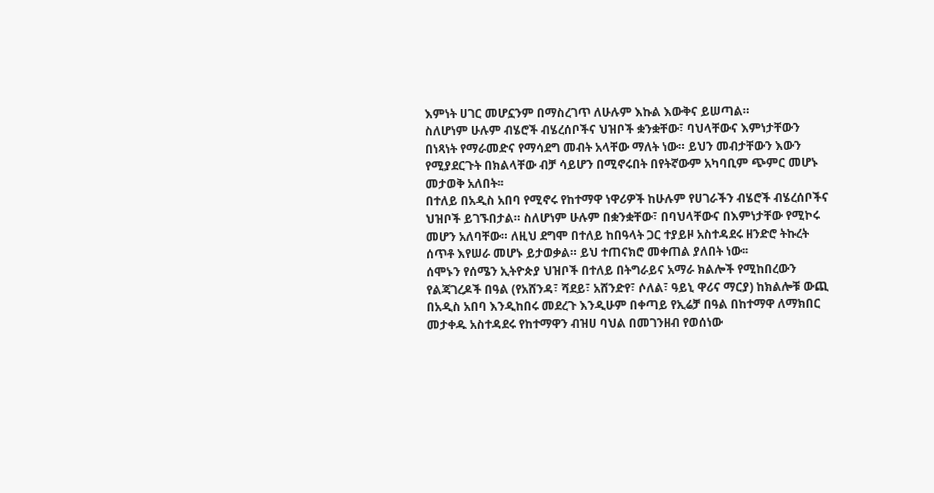እምነት ሀገር መሆኗንም በማስረገጥ ለሁሉም እኩል እውቅና ይሠጣል።
ስለሆነም ሁሉም ብሄሮች ብሄረሰቦችና ህዝቦች ቋንቋቸው፣ ባህላቸውና እምነታቸውን በነጻነት የማራመድና የማሳደግ መብት አላቸው ማለት ነው። ይህን መብታቸውን እውን የሚያደርጉት በክልላቸው ብቻ ሳይሆን በሚኖሩበት በየትኛውም አካባቢም ጭምር መሆኑ መታወቅ አለበት፡፡
በተለይ በአዲስ አበባ የሚኖሩ የከተማዋ ነዋሪዎች ከሁሉም የሀገራችን ብሄሮች ብሄረሰቦችና ህዝቦች ይገኙበታል። ስለሆነም ሁሉም በቋንቋቸው፣ በባህላቸውና በእምነታቸው የሚኮሩ መሆን አለባቸው። ለዚህ ደግሞ በተለይ ከበዓላት ጋር ተያይዞ አስተዳደሩ ዘንድሮ ትኩረት ሰጥቶ እየሠራ መሆኑ ይታወቃል። ይህ ተጠናክሮ መቀጠል ያለበት ነው፡፡
ሰሞኑን የሰሜን ኢትዮጵያ ህዝቦች በተለይ በትግራይና አማራ ክልሎች የሚከበረውን የልጃገረዶች በዓል (የአሸንዳ፣ ሻደይ፣ አሸንድየ፣ ሶለል፣ ዓይኒ ዋሪና ማርያ) ከክልሎቹ ውጪ በአዲስ አበባ እንዲከበሩ መደረጉ እንዲሁም በቀጣይ የኢሬቻ በዓል በከተማዋ ለማክበር መታቀዱ አስተዳደሩ የከተማዋን ብዝሀ ባህል በመገንዘብ የወሰነው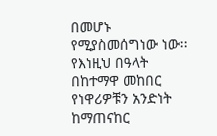በመሆኑ የሚያስመሰግነው ነው፡፡
የእነዚህ በዓላት በከተማዋ መከበር የነዋሪዎቹን አንድነት ከማጠናከር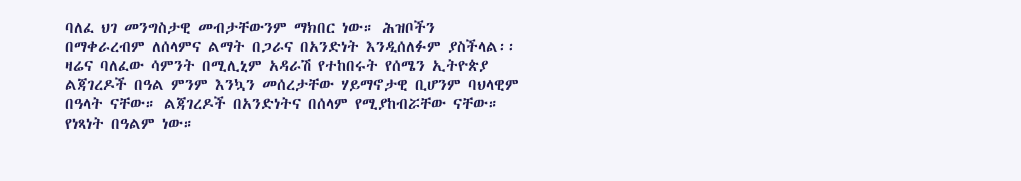ባለፈ ህገ መንግስታዊ መብታቸውንም ማክበር ነው። ሕዝቦችን በማቀራረብም ለሰላምና ልማት በጋራና በአንድነት እንዲሰለፉም ያስችላል፡፡
ዛሬና ባለፈው ሳምንት በሚሊኒም አዳራሽ የተከበሩት የሰሜን ኢትዮጵያ ልጃገረዶች በዓል ምንም እንኳን መሰረታቸው ሃይማኖታዊ ቢሆንም ባህላዊም በዓላት ናቸው። ልጃገረዶች በአንድነትና በሰላም የሚያከብሯቸው ናቸው። የነጻነት በዓልም ነው።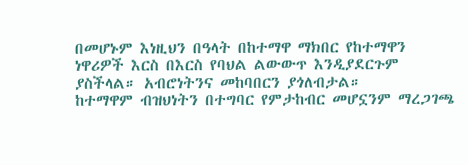በመሆኑም እነዚህን በዓላት በከተማዋ ማክበር የከተማዋን ነዋሪዎች እርስ በእርስ የባህል ልውውጥ እንዲያደርጉም ያስችላል። አብሮነትንና መከባበርን ያጎለብታል።
ከተማዋም ብዝህነትን በተግባር የምታከብር መሆኗንም ማረጋገጫ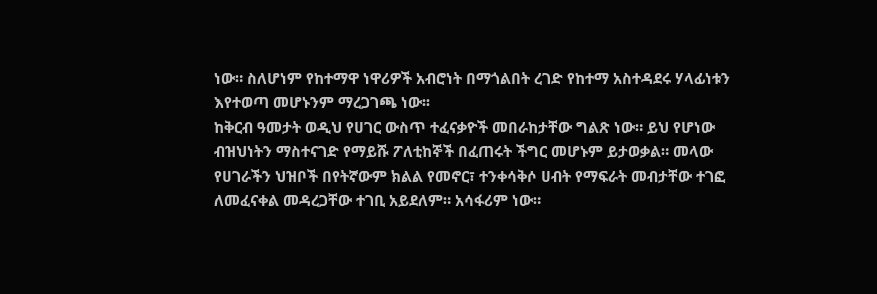ነው። ስለሆነም የከተማዋ ነዋሪዎች አብሮነት በማጎልበት ረገድ የከተማ አስተዳደሩ ሃላፊነቱን እየተወጣ መሆኑንም ማረጋገጫ ነው፡፡
ከቅርብ ዓመታት ወዲህ የሀገር ውስጥ ተፈናቃዮች መበራከታቸው ግልጽ ነው። ይህ የሆነው ብዝህነትን ማስተናገድ የማይሹ ፖለቲከኞች በፈጠሩት ችግር መሆኑም ይታወቃል። መላው የሀገራችን ህዝቦች በየትኛውም ክልል የመኖር፣ ተንቀሳቅሶ ሀብት የማፍራት መብታቸው ተገፎ ለመፈናቀል መዳረጋቸው ተገቢ አይደለም። አሳፋሪም ነው።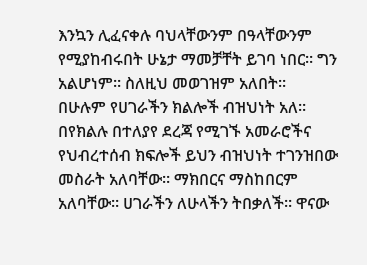እንኳን ሊፈናቀሉ ባህላቸውንም በዓላቸውንም የሚያከብሩበት ሁኔታ ማመቻቸት ይገባ ነበር። ግን አልሆነም። ስለዚህ መወገዝም አለበት፡፡
በሁሉም የሀገራችን ክልሎች ብዝህነት አለ። በየክልሉ በተለያየ ደረጃ የሚገኙ አመራሮችና የህብረተሰብ ክፍሎች ይህን ብዝህነት ተገንዝበው መስራት አለባቸው። ማክበርና ማስከበርም አለባቸው። ሀገራችን ለሁላችን ትበቃለች። ዋናው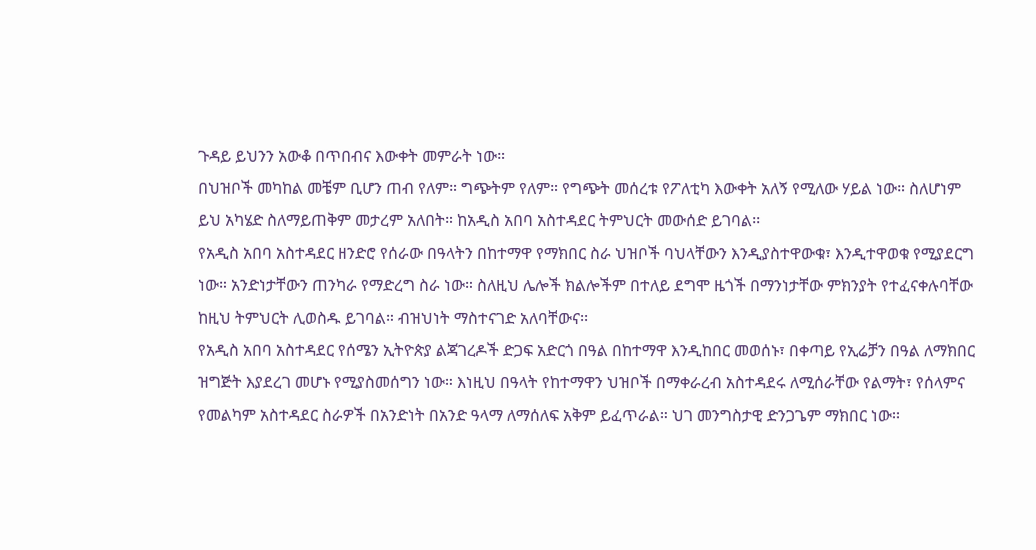ጉዳይ ይህንን አውቆ በጥበብና እውቀት መምራት ነው።
በህዝቦች መካከል መቼም ቢሆን ጠብ የለም። ግጭትም የለም። የግጭት መሰረቱ የፖለቲካ እውቀት አለኝ የሚለው ሃይል ነው። ስለሆነም ይህ አካሄድ ስለማይጠቅም መታረም አለበት። ከአዲስ አበባ አስተዳደር ትምህርት መውሰድ ይገባል፡፡
የአዲስ አበባ አስተዳደር ዘንድሮ የሰራው በዓላትን በከተማዋ የማክበር ስራ ህዝቦች ባህላቸውን እንዲያስተዋውቁ፣ እንዲተዋወቁ የሚያደርግ ነው። አንድነታቸውን ጠንካራ የማድረግ ስራ ነው። ስለዚህ ሌሎች ክልሎችም በተለይ ደግሞ ዜጎች በማንነታቸው ምክንያት የተፈናቀሉባቸው ከዚህ ትምህርት ሊወስዱ ይገባል። ብዝህነት ማስተናገድ አለባቸውና፡፡
የአዲስ አበባ አስተዳደር የሰሜን ኢትዮጵያ ልጃገረዶች ድጋፍ አድርጎ በዓል በከተማዋ እንዲከበር መወሰኑ፣ በቀጣይ የኢሬቻን በዓል ለማክበር ዝግጅት እያደረገ መሆኑ የሚያስመሰግን ነው። እነዚህ በዓላት የከተማዋን ህዝቦች በማቀራረብ አስተዳደሩ ለሚሰራቸው የልማት፣ የሰላምና የመልካም አስተዳደር ስራዎች በአንድነት በአንድ ዓላማ ለማሰለፍ አቅም ይፈጥራል። ህገ መንግስታዊ ድንጋጌም ማክበር ነው፡፡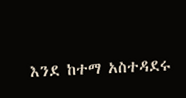እንደ ከተማ አስተዳደሩ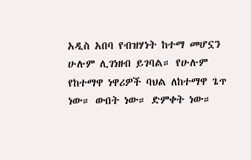አዲስ አበባ የብዝሃነት ከተማ መሆኗን ሁሉም ሊገነዘብ ይገባል። የሁሉም የከተማዋ ነዋሪዎች ባህል ለከተማዋ ጌጥ ነው። ውበት ነው። ድምቀት ነው።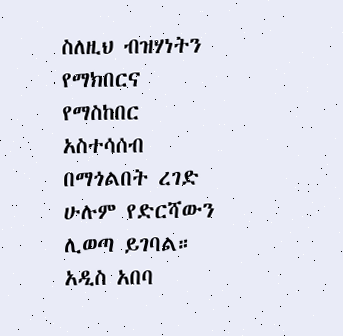ስለዚህ ብዝሃነትን የማክበርና የማስከበር አስተሳሰብ በማጎልበት ረገድ ሁሉም የድርሻውን ሊወጣ ይገባል። አዲስ አበባ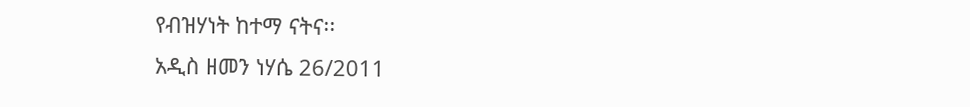የብዝሃነት ከተማ ናትና፡፡
አዲስ ዘመን ነሃሴ 26/2011